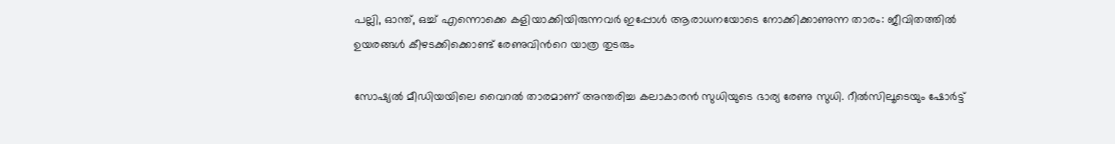പല്ലി, ഓന്ത്, ഒച്ച് എന്നൊക്കെ കളിയാക്കിയിരുന്നവർ ഇപ്പോൾ ആരാധനയോടെ നോക്കിക്കാണുന്ന താരം: ജീവിതത്തിൽ ഉയരങ്ങൾ കീഴടക്കിക്കൊണ്ട് രേണുവിന്‍റെ യാത്ര തുടരും

സോഷ്യൽ മീഡിയയിലെ വൈറൽ താരമാണ് അന്തരിച്ച കലാകാരൻ സുധിയുടെ ഭാര്യ രേണു സുധി. റീൽസിലൂടെയും ഷോർട്ട്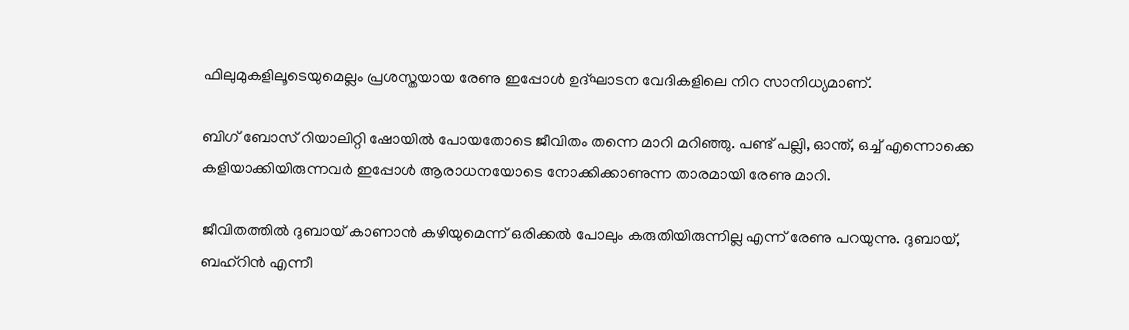ഫിലുമുകളിലൂടെയുമെല്ലം പ്രശസ്തയായ രേണു ഇപ്പോൾ ഉദ്ഘാടന വേദികളിലെ നിറ സാനിധ്യമാണ്.

ബിഗ് ബോസ് റിയാലിറ്റി ഷോയിൽ പോയതോടെ ജീവിതം തന്നെ മാറി മറിഞ്ഞു. പണ്ട് പല്ലി, ഓന്ത്, ഒച്ച് എന്നൊക്കെ കളിയാക്കിയിരുന്നവർ ഇപ്പോൾ ആരാധനയോടെ നോക്കിക്കാണുന്ന താരമായി രേണു മാറി.

ജീവിതത്തില്‍ ദുബായ് കാണാന്‍ കഴിയുമെന്ന് ഒരിക്കല്‍ പോലും കരുതിയിരുന്നില്ല എന്ന് രേണു പറയുന്നു. ദുബായ്, ബഹ്റിൻ എന്നീ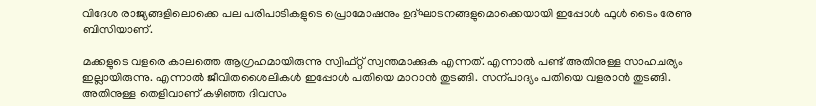വിദേശ രാജ്യങ്ങളിലൊക്കെ പല പരിപാടികളുടെ പ്രൊമോഷനും ഉദ്ഘാടനങ്ങളുമൊക്കെയായി ഇപ്പോൾ ഫുൾ ടൈം രേണു ബിസിയാണ്.

മക്കളുടെ വളരെ കാലത്തെ ആഗ്രഹമായിരുന്നു സ്വിഫ്റ്റ് സ്വന്തമാക്കുക എന്നത്. എന്നാൽ പണ്ട് അതിനുള്ള സാഹചര്യം ഇല്ലായിരുന്നു. എന്നാൽ ജീവിതശൈലികൾ ഇപ്പോൾ പതിയെ മാറാൻ തുടങ്ങി. സന്പാദ്യം പതിയെ വളരാൻ തുടങ്ങി. അതിനുള്ള തെളിവാണ് കഴിഞ്ഞ ദിവസം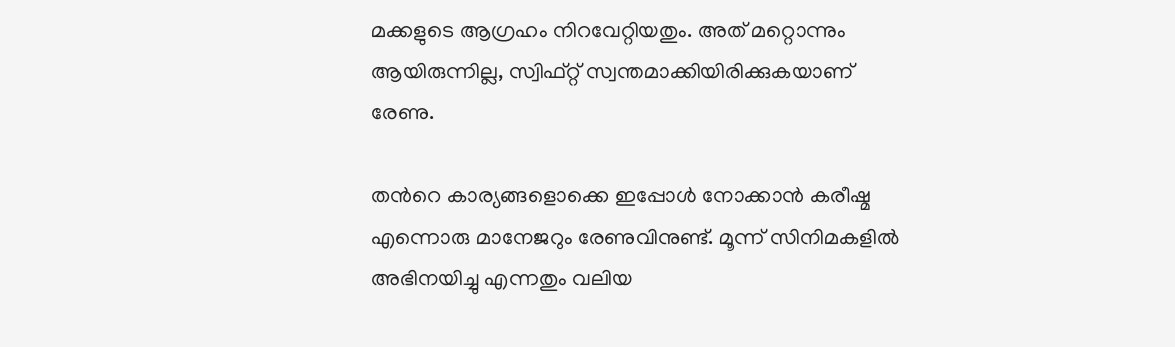മക്കളുടെ ആഗ്രഹം നിറവേറ്റിയതും. അത് മറ്റൊന്നും ആയിരുന്നില്ല, സ്വിഫ്റ്റ് സ്വന്തമാക്കിയിരിക്കുകയാണ് രേണു.

തന്‍റെ കാര്യങ്ങളൊക്കെ ഇപ്പോൾ നോക്കാൻ കരീഷ്മ എന്നൊരു മാനേജറും രേണുവിനുണ്ട്. മൂന്ന് സിനിമകളിൽ അഭിനയിച്ചു എന്നതും വലിയ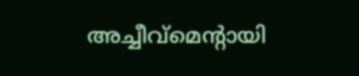അച്ചീവ്മെന്‍റായി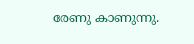രേണു കാണുന്നു.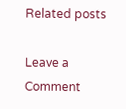Related posts

Leave a Comment